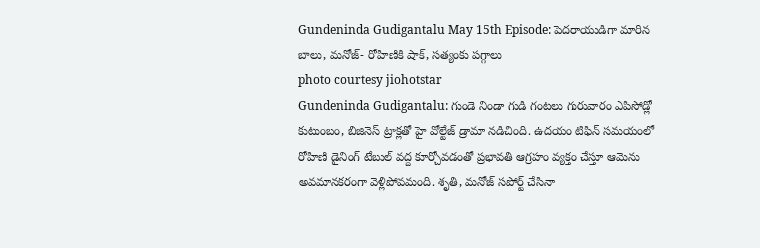Gundeninda Gudigantalu May 15th Episode: పెదరాయుడిగా మారిన బాలు, మనోజ్- రోహిణికి షాక్, సత్యంకు పగ్గాలు
photo courtesy jiohotstar
Gundeninda Gudigantalu: గుండె నిండా గుడి గంటలు గురువారం ఎపిసోడ్లో కుటుంబం, బిజినెస్ ట్రాక్లతో హై వోల్టేజ్ డ్రామా నడిచింది. ఉదయం టిఫిన్ సమయంలో రోహిణి డైనింగ్ టేబుల్ వద్ద కూర్చోవడంతో ప్రభావతి ఆగ్రహం వ్యక్తం చేస్తూ ఆమెను అవమానకరంగా వెళ్లిపోవమంది. శృతి, మనోజ్ సపోర్ట్ చేసినా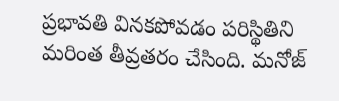ప్రభావతి వినకపోవడం పరిస్థితిని మరింత తీవ్రతరం చేసింది. మనోజ్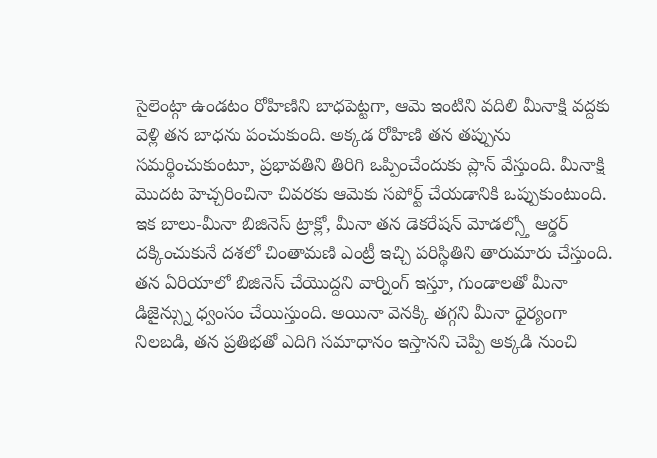సైలెంట్గా ఉండటం రోహిణిని బాధపెట్టగా, ఆమె ఇంటిని వదిలి మీనాక్షి వద్దకు వెళ్లి తన బాధను పంచుకుంది. అక్కడ రోహిణి తన తప్పును సమర్థించుకుంటూ, ప్రభావతిని తిరిగి ఒప్పించేందుకు ప్లాన్ వేస్తుంది. మీనాక్షి మొదట హెచ్చరించినా చివరకు ఆమెకు సపోర్ట్ చేయడానికి ఒప్పుకుంటుంది.
ఇక బాలు-మీనా బిజినెస్ ట్రాక్లో, మీనా తన డెకరేషన్ మోడల్స్తో ఆర్డర్ దక్కించుకునే దశలో చింతామణి ఎంట్రీ ఇచ్చి పరిస్థితిని తారుమారు చేస్తుంది. తన ఏరియాలో బిజినెస్ చేయొద్దని వార్నింగ్ ఇస్తూ, గుండాలతో మీనా డిజైన్స్ను ధ్వంసం చేయిస్తుంది. అయినా వెనక్కి తగ్గని మీనా ధైర్యంగా నిలబడి, తన ప్రతిభతో ఎదిగి సమాధానం ఇస్తానని చెప్పి అక్కడి నుంచి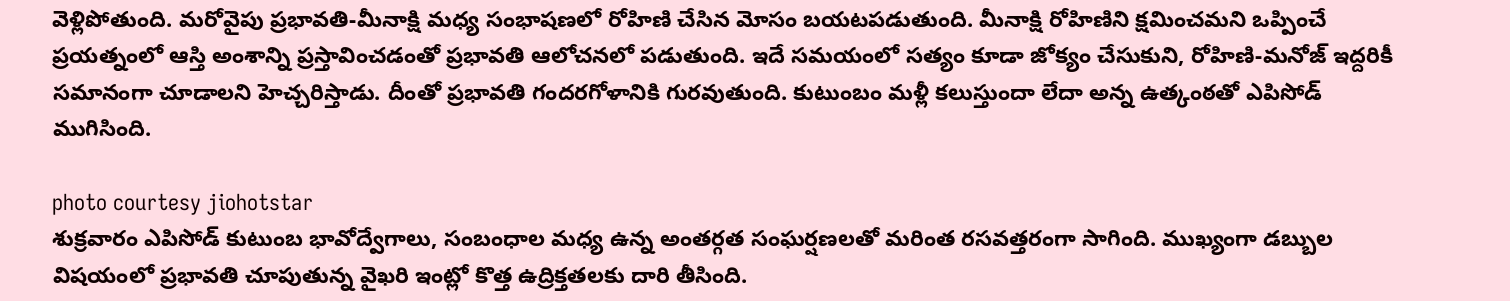వెళ్లిపోతుంది. మరోవైపు ప్రభావతి-మీనాక్షి మధ్య సంభాషణలో రోహిణి చేసిన మోసం బయటపడుతుంది. మీనాక్షి రోహిణిని క్షమించమని ఒప్పించే ప్రయత్నంలో ఆస్తి అంశాన్ని ప్రస్తావించడంతో ప్రభావతి ఆలోచనలో పడుతుంది. ఇదే సమయంలో సత్యం కూడా జోక్యం చేసుకుని, రోహిణి-మనోజ్ ఇద్దరికీ సమానంగా చూడాలని హెచ్చరిస్తాడు. దీంతో ప్రభావతి గందరగోళానికి గురవుతుంది. కుటుంబం మళ్లీ కలుస్తుందా లేదా అన్న ఉత్కంఠతో ఎపిసోడ్ ముగిసింది.

photo courtesy jiohotstar
శుక్రవారం ఎపిసోడ్ కుటుంబ భావోద్వేగాలు, సంబంధాల మధ్య ఉన్న అంతర్గత సంఘర్షణలతో మరింత రసవత్తరంగా సాగింది. ముఖ్యంగా డబ్బుల విషయంలో ప్రభావతి చూపుతున్న వైఖరి ఇంట్లో కొత్త ఉద్రిక్తతలకు దారి తీసింది.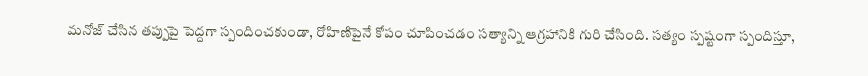మనోజ్ చేసిన తప్పుపై పెద్దగా స్పందించకుండా, రోహిణిపైనే కోపం చూపించడం సత్యాన్ని ఆగ్రహానికి గురి చేసింది. సత్యం స్పష్టంగా స్పందిస్తూ,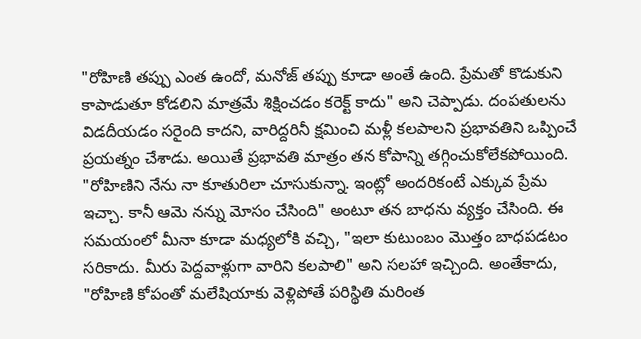"రోహిణి తప్పు ఎంత ఉందో, మనోజ్ తప్పు కూడా అంతే ఉంది. ప్రేమతో కొడుకుని కాపాడుతూ కోడలిని మాత్రమే శిక్షించడం కరెక్ట్ కాదు" అని చెప్పాడు. దంపతులను విడదీయడం సరైంది కాదని, వారిద్దరినీ క్షమించి మళ్లీ కలపాలని ప్రభావతిని ఒప్పించే ప్రయత్నం చేశాడు. అయితే ప్రభావతి మాత్రం తన కోపాన్ని తగ్గించుకోలేకపోయింది.
"రోహిణిని నేను నా కూతురిలా చూసుకున్నా. ఇంట్లో అందరికంటే ఎక్కువ ప్రేమ ఇచ్చా. కానీ ఆమె నన్ను మోసం చేసింది" అంటూ తన బాధను వ్యక్తం చేసింది. ఈ సమయంలో మీనా కూడా మధ్యలోకి వచ్చి, "ఇలా కుటుంబం మొత్తం బాధపడటం సరికాదు. మీరు పెద్దవాళ్లుగా వారిని కలపాలి" అని సలహా ఇచ్చింది. అంతేకాదు, "రోహిణి కోపంతో మలేషియాకు వెళ్లిపోతే పరిస్థితి మరింత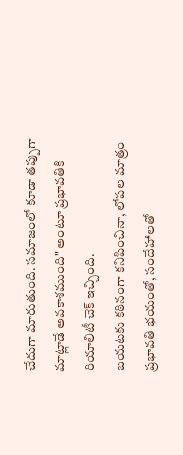చేదుగా మారుతుంది. సమాజంలో కూడా తప్పుగా మాట్లాడే అవకాశముంది" అంటూ ప్రభావతికి రియాలిటీ చెక్ ఇచ్చింది.
బయటకు కఠినంగా కనిపించినా, లోపల మాత్రం ప్రభావతి భయంతో, సందేహాలతో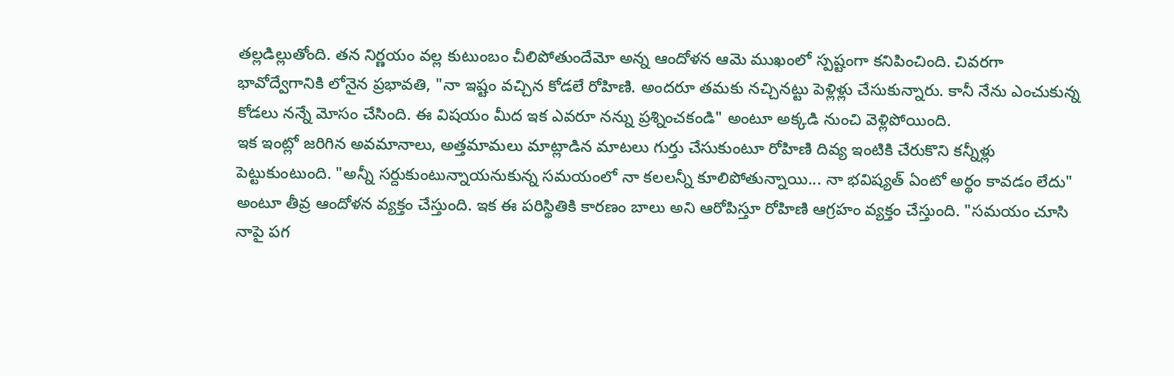తల్లడిల్లుతోంది. తన నిర్ణయం వల్ల కుటుంబం చీలిపోతుందేమో అన్న ఆందోళన ఆమె ముఖంలో స్పష్టంగా కనిపించింది. చివరగా భావోద్వేగానికి లోనైన ప్రభావతి, "నా ఇష్టం వచ్చిన కోడలే రోహిణి. అందరూ తమకు నచ్చినట్టు పెళ్లిళ్లు చేసుకున్నారు. కానీ నేను ఎంచుకున్న కోడలు నన్నే మోసం చేసింది. ఈ విషయం మీద ఇక ఎవరూ నన్ను ప్రశ్నించకండి" అంటూ అక్కడి నుంచి వెళ్లిపోయింది.
ఇక ఇంట్లో జరిగిన అవమానాలు, అత్తమామలు మాట్లాడిన మాటలు గుర్తు చేసుకుంటూ రోహిణి దివ్య ఇంటికి చేరుకొని కన్నీళ్లు పెట్టుకుంటుంది. "అన్నీ సర్దుకుంటున్నాయనుకున్న సమయంలో నా కలలన్నీ కూలిపోతున్నాయి... నా భవిష్యత్ ఏంటో అర్థం కావడం లేదు" అంటూ తీవ్ర ఆందోళన వ్యక్తం చేస్తుంది. ఇక ఈ పరిస్థితికి కారణం బాలు అని ఆరోపిస్తూ రోహిణి ఆగ్రహం వ్యక్తం చేస్తుంది. "సమయం చూసి నాపై పగ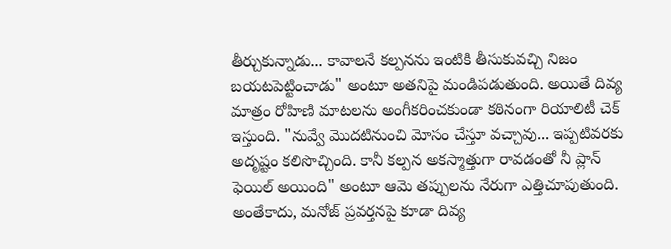తీర్చుకున్నాడు... కావాలనే కల్పనను ఇంటికి తీసుకువచ్చి నిజం బయటపెట్టించాడు" అంటూ అతనిపై మండిపడుతుంది. అయితే దివ్య మాత్రం రోహిణి మాటలను అంగీకరించకుండా కఠినంగా రియాలిటీ చెక్ ఇస్తుంది. "నువ్వే మొదటినుంచి మోసం చేస్తూ వచ్చావు... ఇప్పటివరకు అదృష్టం కలిసొచ్చింది. కానీ కల్పన అకస్మాత్తుగా రావడంతో నీ ప్లాన్ ఫెయిల్ అయింది" అంటూ ఆమె తప్పులను నేరుగా ఎత్తిచూపుతుంది.
అంతేకాదు, మనోజ్ ప్రవర్తనపై కూడా దివ్య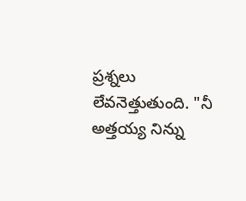ప్రశ్నలు లేవనెత్తుతుంది. "నీ అత్తయ్య నిన్ను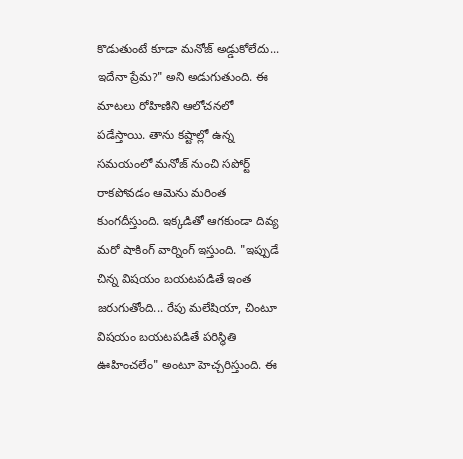కొడుతుంటే కూడా మనోజ్ అడ్డుకోలేదు... ఇదేనా ప్రేమ?" అని అడుగుతుంది. ఈ మాటలు రోహిణిని ఆలోచనలో పడేస్తాయి. తాను కష్టాల్లో ఉన్న సమయంలో మనోజ్ నుంచి సపోర్ట్ రాకపోవడం ఆమెను మరింత కుంగదీస్తుంది. ఇక్కడితో ఆగకుండా దివ్య మరో షాకింగ్ వార్నింగ్ ఇస్తుంది. "ఇప్పుడే చిన్న విషయం బయటపడితే ఇంత జరుగుతోంది... రేపు మలేషియా, చింటూ విషయం బయటపడితే పరిస్థితి ఊహించలేం" అంటూ హెచ్చరిస్తుంది. ఈ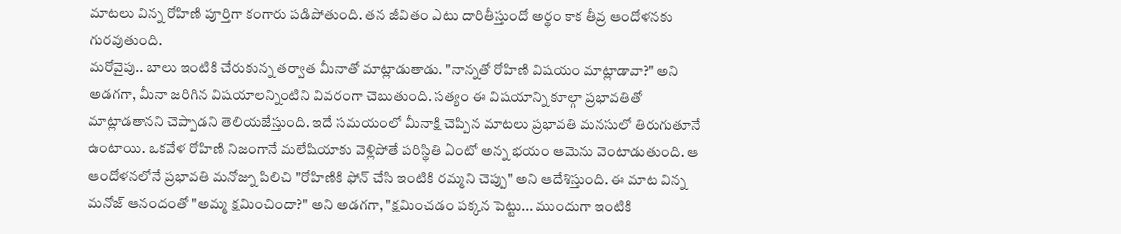మాటలు విన్న రోహిణి పూర్తిగా కంగారు పడిపోతుంది. తన జీవితం ఎటు దారితీస్తుందో అర్థం కాక తీవ్ర ఆందోళనకు గురవుతుంది.
మరోవైపు.. బాలు ఇంటికి చేరుకున్న తర్వాత మీనాతో మాట్లాడుతాడు. "నాన్నతో రోహిణి విషయం మాట్లాడావా?" అని అడగగా, మీనా జరిగిన విషయాలన్నింటిని వివరంగా చెబుతుంది. సత్యం ఈ విషయాన్ని కూల్గా ప్రభావతితో మాట్లాడతానని చెప్పాడని తెలియజేస్తుంది. ఇదే సమయంలో మీనాక్షి చెప్పిన మాటలు ప్రభావతి మనసులో తిరుగుతూనే ఉంటాయి. ఒకవేళ రోహిణి నిజంగానే మలేషియాకు వెళ్లిపోతే పరిస్థితి ఏంటో అన్న భయం ఆమెను వెంటాడుతుంది. ఆ ఆందోళనలోనే ప్రభావతి మనోజ్ను పిలిచి "రోహిణికి ఫోన్ చేసి ఇంటికి రమ్మని చెప్పు" అని ఆదేశిస్తుంది. ఈ మాట విన్న మనోజ్ ఆనందంతో "అమ్మ క్షమించిందా?" అని అడగగా, "క్షమించడం పక్కన పెట్టు... ముందుగా ఇంటికి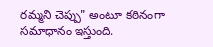రమ్మని చెప్పు" అంటూ కఠినంగా సమాధానం ఇస్తుంది.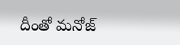దీంతో మనోజ్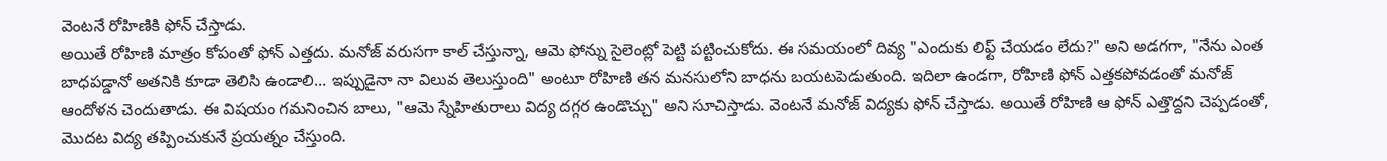వెంటనే రోహిణికి ఫోన్ చేస్తాడు.
అయితే రోహిణి మాత్రం కోపంతో ఫోన్ ఎత్తదు. మనోజ్ వరుసగా కాల్ చేస్తున్నా, ఆమె ఫోన్ను సైలెంట్లో పెట్టి పట్టించుకోదు. ఈ సమయంలో దివ్య "ఎందుకు లిఫ్ట్ చేయడం లేదు?" అని అడగగా, "నేను ఎంత బాధపడ్డానో అతనికి కూడా తెలిసి ఉండాలి... ఇప్పుడైనా నా విలువ తెలుస్తుంది" అంటూ రోహిణి తన మనసులోని బాధను బయటపెడుతుంది. ఇదిలా ఉండగా, రోహిణి ఫోన్ ఎత్తకపోవడంతో మనోజ్ ఆందోళన చెందుతాడు. ఈ విషయం గమనించిన బాలు, "ఆమె స్నేహితురాలు విద్య దగ్గర ఉండొచ్చు" అని సూచిస్తాడు. వెంటనే మనోజ్ విద్యకు ఫోన్ చేస్తాడు. అయితే రోహిణి ఆ ఫోన్ ఎత్తొద్దని చెప్పడంతో, మొదట విద్య తప్పించుకునే ప్రయత్నం చేస్తుంది.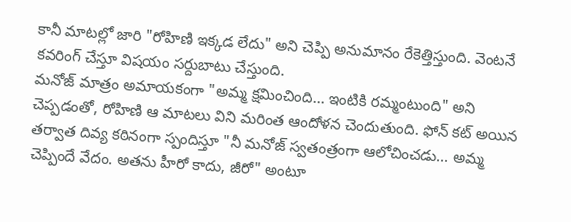కానీ మాటల్లో జారి "రోహిణి ఇక్కడ లేదు" అని చెప్పి అనుమానం రేకెత్తిస్తుంది. వెంటనే కవరింగ్ చేస్తూ విషయం సర్దుబాటు చేస్తుంది.
మనోజ్ మాత్రం అమాయకంగా "అమ్మ క్షమించింది... ఇంటికి రమ్మంటుంది" అని చెప్పడంతో, రోహిణి ఆ మాటలు విని మరింత ఆందోళన చెందుతుంది. ఫోన్ కట్ అయిన తర్వాత దివ్య కఠినంగా స్పందిస్తూ "నీ మనోజ్ స్వతంత్రంగా ఆలోచించడు... అమ్మ చెప్పిందే వేదం. అతను హీరో కాదు, జీరో" అంటూ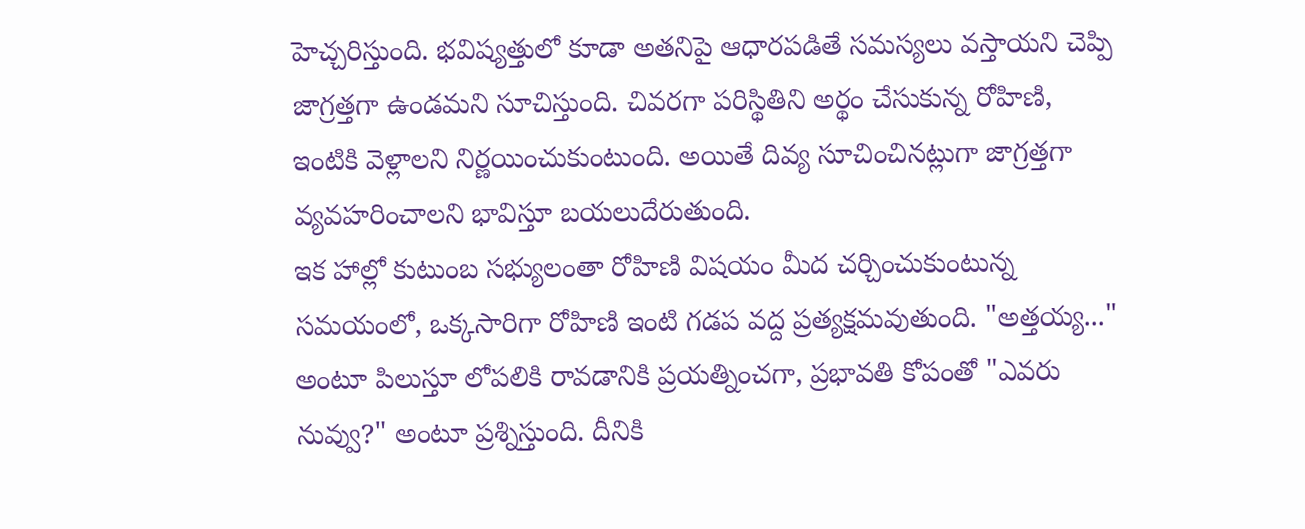హెచ్చరిస్తుంది. భవిష్యత్తులో కూడా అతనిపై ఆధారపడితే సమస్యలు వస్తాయని చెప్పి జాగ్రత్తగా ఉండమని సూచిస్తుంది. చివరగా పరిస్థితిని అర్థం చేసుకున్న రోహిణి, ఇంటికి వెళ్లాలని నిర్ణయించుకుంటుంది. అయితే దివ్య సూచించినట్లుగా జాగ్రత్తగా వ్యవహరించాలని భావిస్తూ బయలుదేరుతుంది.
ఇక హాల్లో కుటుంబ సభ్యులంతా రోహిణి విషయం మీద చర్చించుకుంటున్న సమయంలో, ఒక్కసారిగా రోహిణి ఇంటి గడప వద్ద ప్రత్యక్షమవుతుంది. "అత్తయ్య..." అంటూ పిలుస్తూ లోపలికి రావడానికి ప్రయత్నించగా, ప్రభావతి కోపంతో "ఎవరు నువ్వు?" అంటూ ప్రశ్నిస్తుంది. దీనికి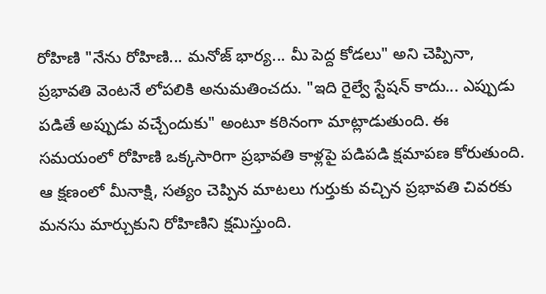రోహిణి "నేను రోహిణి... మనోజ్ భార్య... మీ పెద్ద కోడలు" అని చెప్పినా, ప్రభావతి వెంటనే లోపలికి అనుమతించదు. "ఇది రైల్వే స్టేషన్ కాదు... ఎప్పుడు పడితే అప్పుడు వచ్చేందుకు" అంటూ కఠినంగా మాట్లాడుతుంది. ఈ సమయంలో రోహిణి ఒక్కసారిగా ప్రభావతి కాళ్లపై పడిపడి క్షమాపణ కోరుతుంది. ఆ క్షణంలో మీనాక్షి, సత్యం చెప్పిన మాటలు గుర్తుకు వచ్చిన ప్రభావతి చివరకు మనసు మార్చుకుని రోహిణిని క్షమిస్తుంది.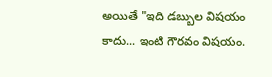అయితే "ఇది డబ్బుల విషయం కాదు... ఇంటి గౌరవం విషయం.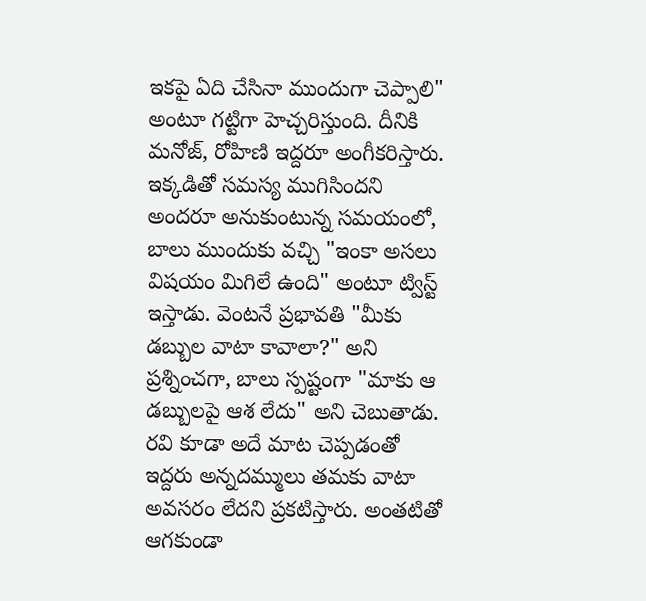ఇకపై ఏది చేసినా ముందుగా చెప్పాలి" అంటూ గట్టిగా హెచ్చరిస్తుంది. దీనికి మనోజ్, రోహిణి ఇద్దరూ అంగీకరిస్తారు.
ఇక్కడితో సమస్య ముగిసిందని అందరూ అనుకుంటున్న సమయంలో, బాలు ముందుకు వచ్చి "ఇంకా అసలు విషయం మిగిలే ఉంది" అంటూ ట్విస్ట్ ఇస్తాడు. వెంటనే ప్రభావతి "మీకు డబ్బుల వాటా కావాలా?" అని ప్రశ్నించగా, బాలు స్పష్టంగా "మాకు ఆ డబ్బులపై ఆశ లేదు" అని చెబుతాడు. రవి కూడా అదే మాట చెప్పడంతో ఇద్దరు అన్నదమ్ములు తమకు వాటా అవసరం లేదని ప్రకటిస్తారు. అంతటితో ఆగకుండా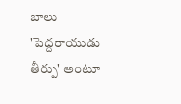బాలు 'పెద్దరాయుడు తీర్పు' అంటూ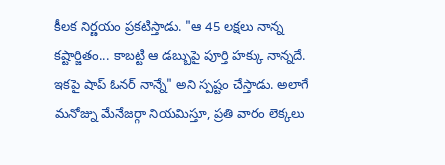కీలక నిర్ణయం ప్రకటిస్తాడు. "ఆ 45 లక్షలు నాన్న కష్టార్జితం... కాబట్టి ఆ డబ్బుపై పూర్తి హక్కు నాన్నదే. ఇకపై షాప్ ఓనర్ నాన్నే" అని స్పష్టం చేస్తాడు. అలాగే మనోజ్ను మేనేజర్గా నియమిస్తూ, ప్రతి వారం లెక్కలు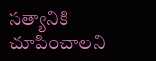సత్యానికి చూపించాలని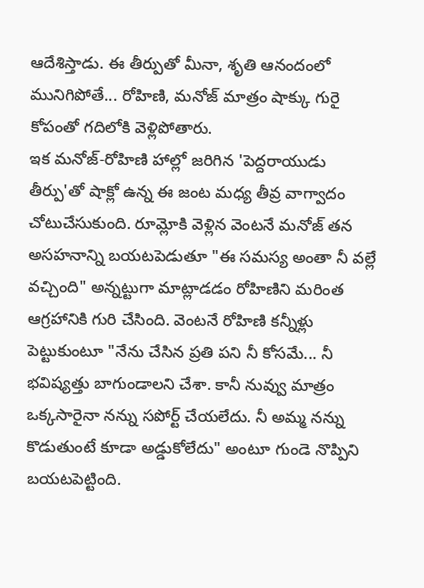ఆదేశిస్తాడు. ఈ తీర్పుతో మీనా, శృతి ఆనందంలో మునిగిపోతే... రోహిణి, మనోజ్ మాత్రం షాక్కు గురై కోపంతో గదిలోకి వెళ్లిపోతారు.
ఇక మనోజ్-రోహిణి హాల్లో జరిగిన 'పెద్దరాయుడు తీర్పు'తో షాక్లో ఉన్న ఈ జంట మధ్య తీవ్ర వాగ్వాదం చోటుచేసుకుంది. రూమ్లోకి వెళ్లిన వెంటనే మనోజ్ తన అసహనాన్ని బయటపెడుతూ "ఈ సమస్య అంతా నీ వల్లే వచ్చింది" అన్నట్టుగా మాట్లాడడం రోహిణిని మరింత ఆగ్రహానికి గురి చేసింది. వెంటనే రోహిణి కన్నీళ్లు పెట్టుకుంటూ "నేను చేసిన ప్రతి పని నీ కోసమే... నీ భవిష్యత్తు బాగుండాలని చేశా. కానీ నువ్వు మాత్రం ఒక్కసారైనా నన్ను సపోర్ట్ చేయలేదు. నీ అమ్మ నన్ను కొడుతుంటే కూడా అడ్డుకోలేదు" అంటూ గుండె నొప్పిని బయటపెట్టింది.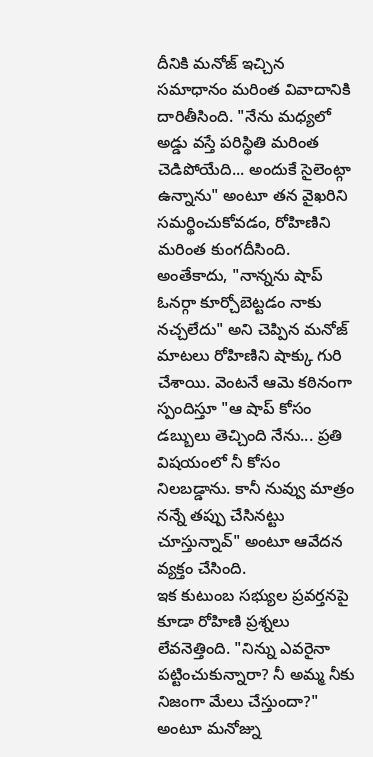దీనికి మనోజ్ ఇచ్చిన సమాధానం మరింత వివాదానికి దారితీసింది. "నేను మధ్యలో అడ్డు వస్తే పరిస్థితి మరింత చెడిపోయేది... అందుకే సైలెంట్గా ఉన్నాను" అంటూ తన వైఖరిని సమర్థించుకోవడం, రోహిణిని మరింత కుంగదీసింది. అంతేకాదు, "నాన్నను షాప్ ఓనర్గా కూర్చోబెట్టడం నాకు నచ్చలేదు" అని చెప్పిన మనోజ్ మాటలు రోహిణిని షాక్కు గురి చేశాయి. వెంటనే ఆమె కఠినంగా స్పందిస్తూ "ఆ షాప్ కోసం డబ్బులు తెచ్చింది నేను... ప్రతి విషయంలో నీ కోసం నిలబడ్డాను. కానీ నువ్వు మాత్రం నన్నే తప్పు చేసినట్టు చూస్తున్నావ్" అంటూ ఆవేదన వ్యక్తం చేసింది.
ఇక కుటుంబ సభ్యుల ప్రవర్తనపై కూడా రోహిణి ప్రశ్నలు లేవనెత్తింది. "నిన్ను ఎవరైనా పట్టించుకున్నారా? నీ అమ్మ నీకు నిజంగా మేలు చేస్తుందా?" అంటూ మనోజ్ను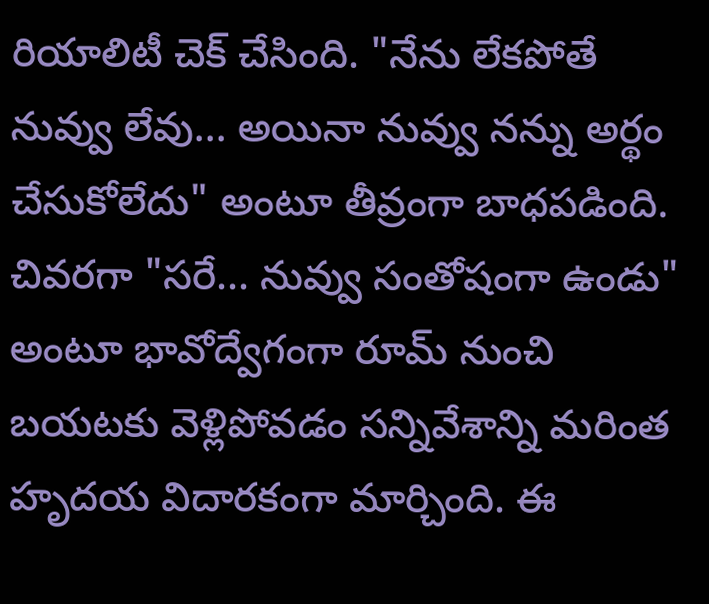రియాలిటీ చెక్ చేసింది. "నేను లేకపోతే నువ్వు లేవు... అయినా నువ్వు నన్ను అర్థం చేసుకోలేదు" అంటూ తీవ్రంగా బాధపడింది. చివరగా "సరే... నువ్వు సంతోషంగా ఉండు" అంటూ భావోద్వేగంగా రూమ్ నుంచి బయటకు వెళ్లిపోవడం సన్నివేశాన్ని మరింత హృదయ విదారకంగా మార్చింది. ఈ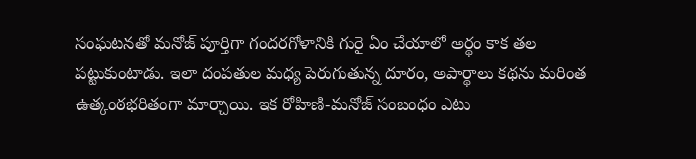సంఘటనతో మనోజ్ పూర్తిగా గందరగోళానికి గురై ఏం చేయాలో అర్థం కాక తల పట్టుకుంటాడు. ఇలా దంపతుల మధ్య పెరుగుతున్న దూరం, అపార్థాలు కథను మరింత ఉత్కంఠభరితంగా మార్చాయి. ఇక రోహిణి-మనోజ్ సంబంధం ఎటు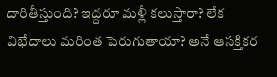దారితీస్తుంది? ఇద్దరూ మళ్లీ కలుస్తారా? లేక విభేదాలు మరింత పెరుగుతాయా? అనే ఆసక్తికర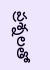ప్రశ్నలతో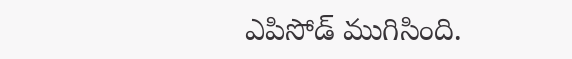ఎపిసోడ్ ముగిసింది.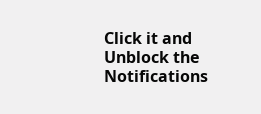Click it and Unblock the Notifications